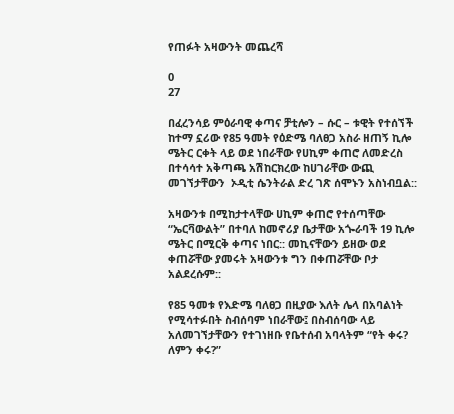የጠፉት አዛውንት መጨረሻ

0
27

በፈረንሳይ ምዕራባዊ ቀጣና ቻቲሎን – ሱር – ቱዊት የተሰኘች ከተማ ኗሪው የ85 ዓመት የዕድሜ ባለፀጋ አስራ ዘጠኝ ኪሎ ሜትር ርቀት ላይ ወደ ነበራቸው የሀኪም ቀጠሮ ለመድረስ በተሳሳተ አቅጣጫ አሽከርክረው ከሀገራቸው ውጪ መገኘታቸውን  ኦዲቲ ሴንትራል ድረ ገጽ ሰሞኑን አስነብቧል::

አዛውንቱ በሚከታተላቸው ሀኪም ቀጠሮ የተሰጣቸው  “ኤርቫውልት” በተባለ ከመኖሪያ ቤታቸው አጐራባች 19 ኪሎ ሜትር በሚርቅ ቀጣና ነበር:: መኪናቸውን ይዘው ወደ ቀጠሯቸው ያመሩት አዛውንቱ ግን በቀጠሯቸው ቦታ አልደረሱም::

የ85 ዓመቱ የእድሜ ባለፀጋ በዚያው እለት ሌላ በአባልነት የሚሳተፉበት ስብሰባም ነበራቸው፤ በስብሰባው ላይ አለመገኘታቸውን የተገነዘቡ የቤተሰብ አባላትም “የት ቀሩ? ለምን ቀሩ?”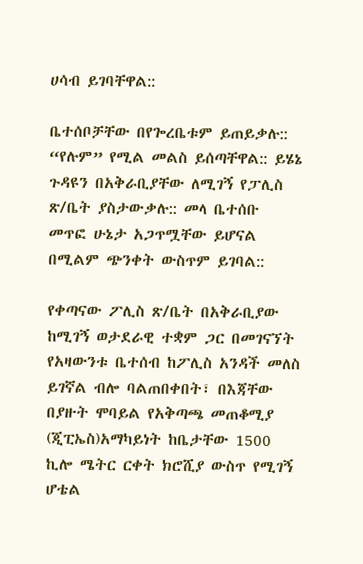ሀሳብ ይገባቸዋል::

ቤተሰቦቻቸው በየጐረቤቱም ይጠይቃሉ:: “የሉም” የሚል መልስ ይሰጣቸዋል:: ይሄኔ ጉዳዩን በአቅራቢያቸው ለሚገኝ የፓሊስ ጽ/ቤት ያስታውቃሉ:: መላ ቤተሰቡ መጥፎ ሁኔታ አጋጥሟቸው ይሆናል በሚልም ጭንቀት ውስጥም ይገባል::

የቀጣናው ፖሊስ ጽ/ቤት በአቅራቢያው ከሚገኝ ወታደራዊ ተቋም ጋር በመገናኘት የአዛውንቱ ቤተሰብ ከፖሊስ አንዳች መለስ ይገኛል ብሎ ባልጠበቀበት፣ በእጃቸው በያዙት ሞባይል የአቅጣጫ መጠቆሚያ (ጂፒኤስ)አማካይነት ከቤታቸው 1500 ኪሎ ሜትር ርቀት ክሮሺያ ውስጥ የሚገኝ ሆቴል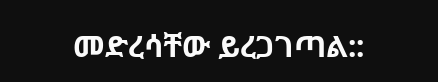መድረሳቸው ይረጋገጣል::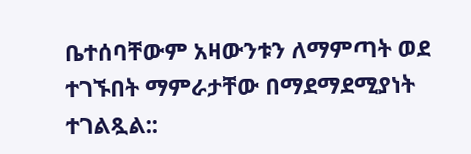ቤተሰባቸውም አዛውንቱን ለማምጣት ወደ ተገኙበት ማምራታቸው በማደማደሚያነት ተገልጿል::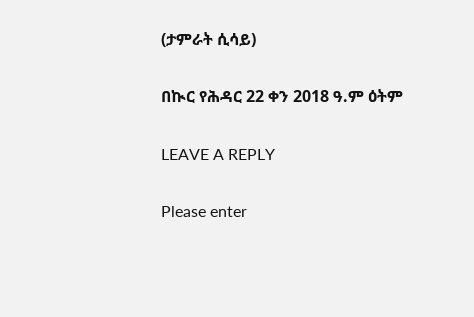(ታምራት ሲሳይ)

በኲር የሕዳር 22 ቀን 2018 ዓ.ም ዕትም

LEAVE A REPLY

Please enter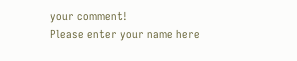your comment!
Please enter your name here